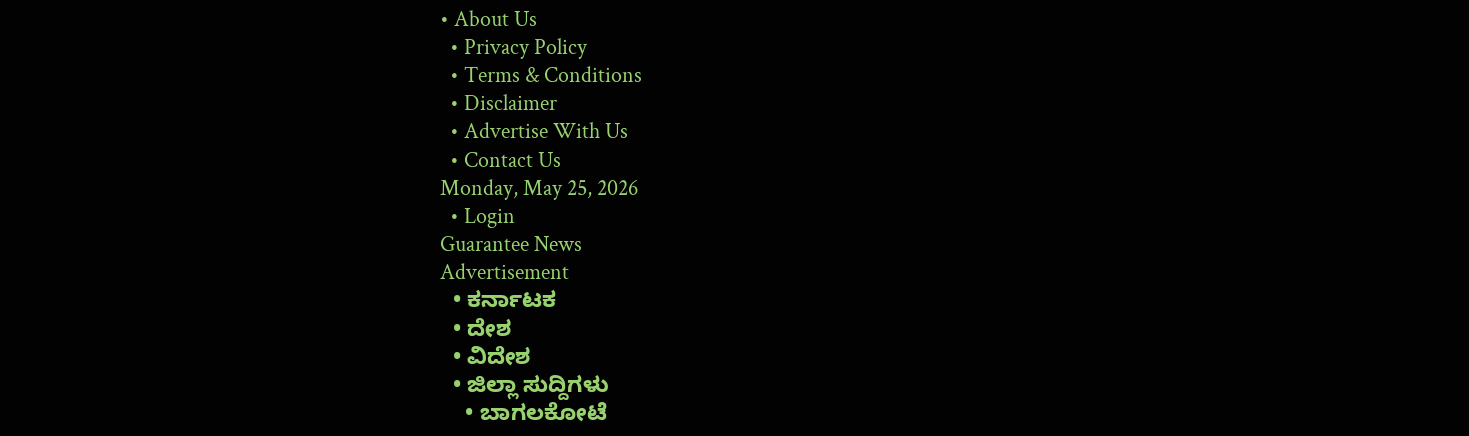• About Us
  • Privacy Policy
  • Terms & Conditions
  • Disclaimer
  • Advertise With Us
  • Contact Us
Monday, May 25, 2026
  • Login
Guarantee News
Advertisement
  • ಕರ್ನಾಟಕ
  • ದೇಶ
  • ವಿದೇಶ
  • ಜಿಲ್ಲಾ ಸುದ್ದಿಗಳು
    • ಬಾಗಲಕೋಟೆ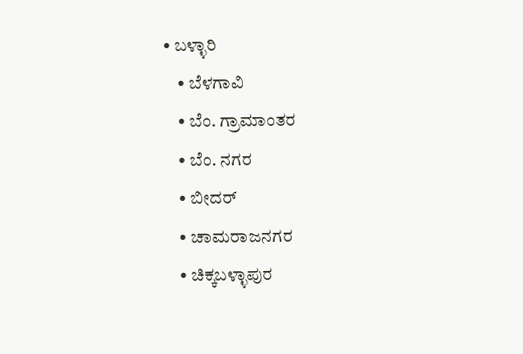• ಬಳ್ಳಾರಿ
    • ಬೆಳಗಾವಿ
    • ಬೆಂ. ಗ್ರಾಮಾಂತರ
    • ಬೆಂ. ನಗರ
    • ಬೀದರ್
    • ಚಾಮರಾಜನಗರ
    • ಚಿಕ್ಕಬಳ್ಳಾಪುರ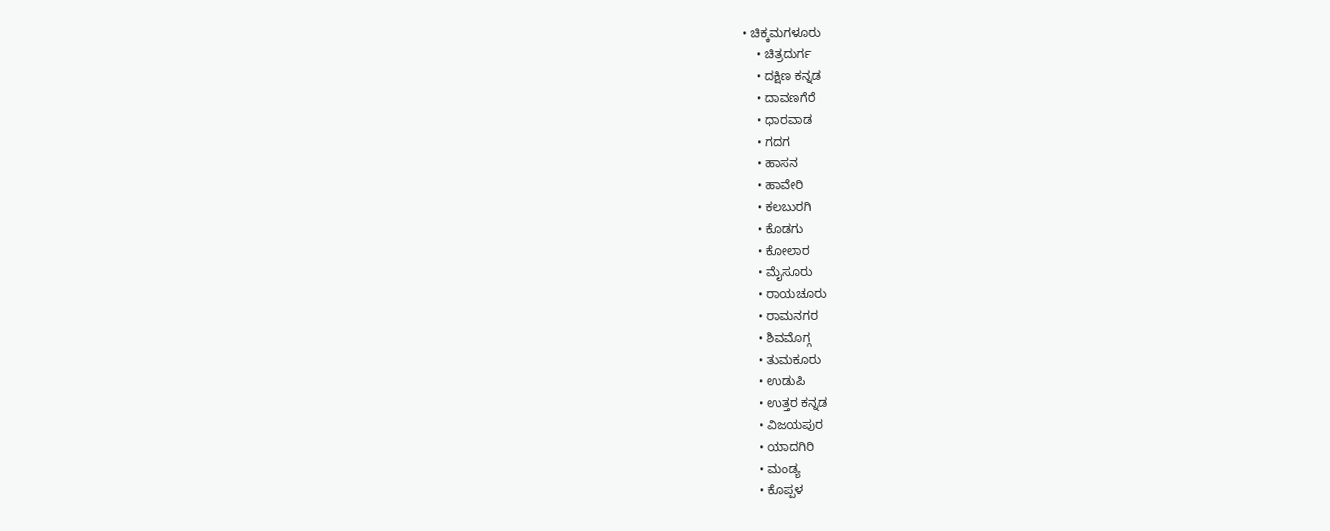• ಚಿಕ್ಕಮಗಳೂರು
    • ಚಿತ್ರದುರ್ಗ
    • ದಕ್ಷಿಣ ಕನ್ನಡ
    • ದಾವಣಗೆರೆ
    • ಧಾರವಾಡ
    • ಗದಗ
    • ಹಾಸನ
    • ಹಾವೇರಿ
    • ಕಲಬುರಗಿ
    • ಕೊಡಗು
    • ಕೋಲಾರ
    • ಮೈಸೂರು
    • ರಾಯಚೂರು
    • ರಾಮನಗರ
    • ಶಿವಮೊಗ್ಗ
    • ತುಮಕೂರು
    • ಉಡುಪಿ
    • ಉತ್ತರ ಕನ್ನಡ
    • ವಿಜಯಪುರ
    • ಯಾದಗಿರಿ
    • ಮಂಡ್ಯ
    • ಕೊಪ್ಪಳ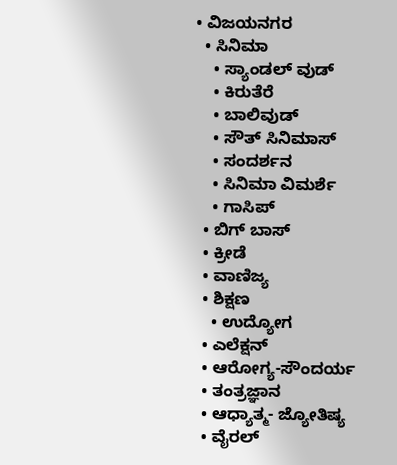• ವಿಜಯನಗರ
  • ಸಿನಿಮಾ
    • ಸ್ಯಾಂಡಲ್ ವುಡ್
    • ಕಿರುತೆರೆ
    • ಬಾಲಿವುಡ್
    • ಸೌತ್ ಸಿನಿಮಾಸ್
    • ಸಂದರ್ಶನ
    • ಸಿನಿಮಾ ವಿಮರ್ಶೆ
    • ಗಾಸಿಪ್
  • ಬಿಗ್ ಬಾಸ್
  • ಕ್ರೀಡೆ
  • ವಾಣಿಜ್ಯ
  • ಶಿಕ್ಷಣ
    • ಉದ್ಯೋಗ
  • ಎಲೆಕ್ಷನ್
  • ಆರೋಗ್ಯ-ಸೌಂದರ್ಯ
  • ತಂತ್ರಜ್ಞಾನ
  • ಆಧ್ಯಾತ್ಮ- ಜ್ಯೋತಿಷ್ಯ
  • ವೈರಲ್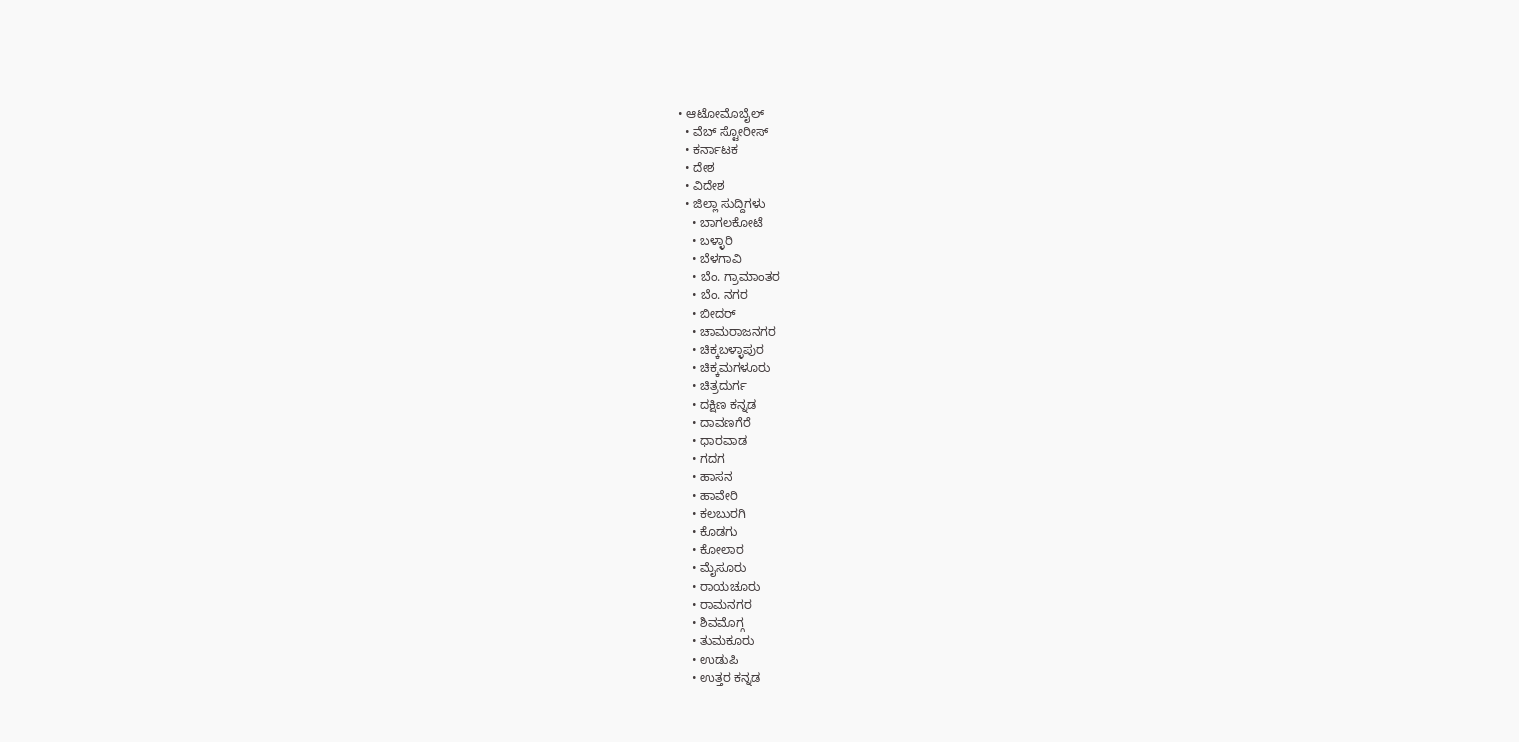• ಆಟೋಮೊಬೈಲ್
  • ವೆಬ್ ಸ್ಟೋರೀಸ್
  • ಕರ್ನಾಟಕ
  • ದೇಶ
  • ವಿದೇಶ
  • ಜಿಲ್ಲಾ ಸುದ್ದಿಗಳು
    • ಬಾಗಲಕೋಟೆ
    • ಬಳ್ಳಾರಿ
    • ಬೆಳಗಾವಿ
    • ಬೆಂ. ಗ್ರಾಮಾಂತರ
    • ಬೆಂ. ನಗರ
    • ಬೀದರ್
    • ಚಾಮರಾಜನಗರ
    • ಚಿಕ್ಕಬಳ್ಳಾಪುರ
    • ಚಿಕ್ಕಮಗಳೂರು
    • ಚಿತ್ರದುರ್ಗ
    • ದಕ್ಷಿಣ ಕನ್ನಡ
    • ದಾವಣಗೆರೆ
    • ಧಾರವಾಡ
    • ಗದಗ
    • ಹಾಸನ
    • ಹಾವೇರಿ
    • ಕಲಬುರಗಿ
    • ಕೊಡಗು
    • ಕೋಲಾರ
    • ಮೈಸೂರು
    • ರಾಯಚೂರು
    • ರಾಮನಗರ
    • ಶಿವಮೊಗ್ಗ
    • ತುಮಕೂರು
    • ಉಡುಪಿ
    • ಉತ್ತರ ಕನ್ನಡ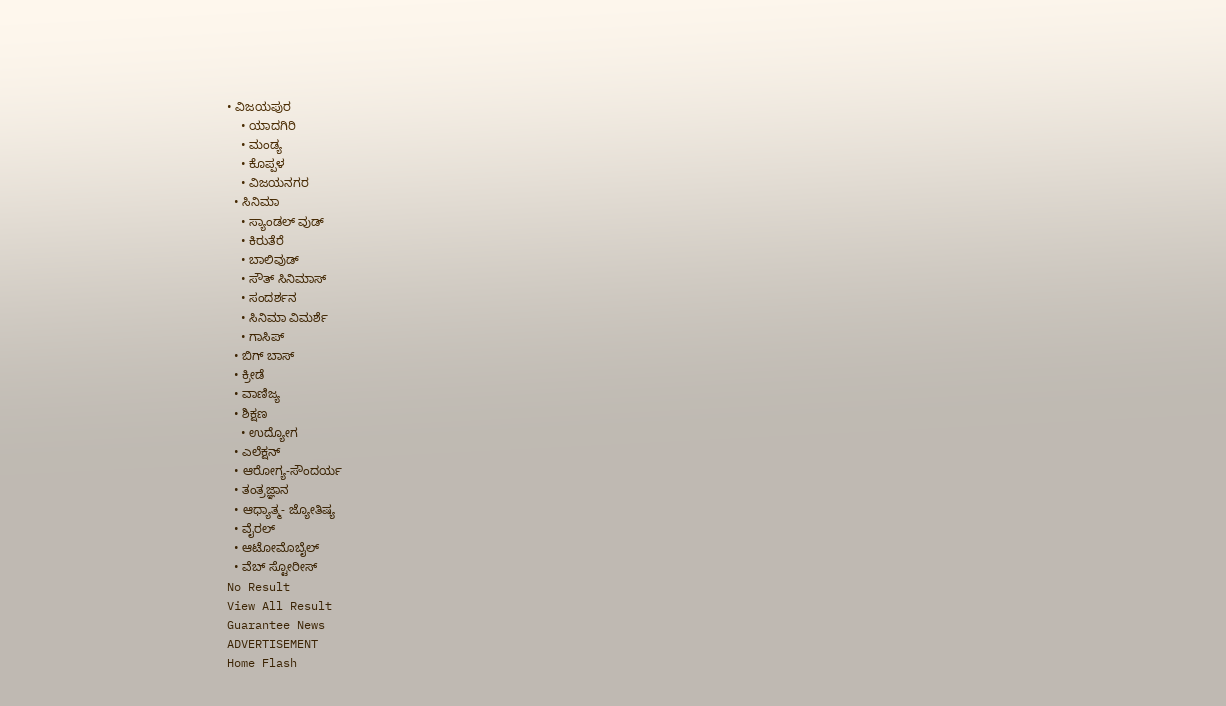• ವಿಜಯಪುರ
    • ಯಾದಗಿರಿ
    • ಮಂಡ್ಯ
    • ಕೊಪ್ಪಳ
    • ವಿಜಯನಗರ
  • ಸಿನಿಮಾ
    • ಸ್ಯಾಂಡಲ್ ವುಡ್
    • ಕಿರುತೆರೆ
    • ಬಾಲಿವುಡ್
    • ಸೌತ್ ಸಿನಿಮಾಸ್
    • ಸಂದರ್ಶನ
    • ಸಿನಿಮಾ ವಿಮರ್ಶೆ
    • ಗಾಸಿಪ್
  • ಬಿಗ್ ಬಾಸ್
  • ಕ್ರೀಡೆ
  • ವಾಣಿಜ್ಯ
  • ಶಿಕ್ಷಣ
    • ಉದ್ಯೋಗ
  • ಎಲೆಕ್ಷನ್
  • ಆರೋಗ್ಯ-ಸೌಂದರ್ಯ
  • ತಂತ್ರಜ್ಞಾನ
  • ಆಧ್ಯಾತ್ಮ- ಜ್ಯೋತಿಷ್ಯ
  • ವೈರಲ್
  • ಆಟೋಮೊಬೈಲ್
  • ವೆಬ್ ಸ್ಟೋರೀಸ್
No Result
View All Result
Guarantee News
ADVERTISEMENT
Home Flash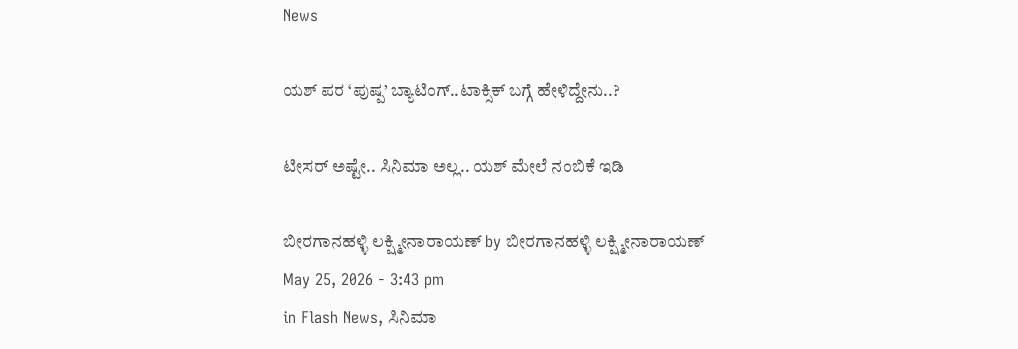News

ಯಶ್ ಪರ ‘ಪುಷ್ಪ’ ಬ್ಯಾಟಿಂಗ್..ಟಾಕ್ಸಿಕ್‌‌‌ ಬಗ್ಗೆ ಹೇಳಿದ್ದೇನು..?

ಟೀಸರ್ ಅಷ್ಟೇ.. ಸಿನಿಮಾ ಅಲ್ಲ.. ಯಶ್ ಮೇಲೆ ನಂಬಿಕೆ ಇಡಿ

ಬೀರಗಾನಹಳ್ಳಿ ಲಕ್ಷ್ಮೀನಾರಾಯಣ್ by ಬೀರಗಾನಹಳ್ಳಿ ಲಕ್ಷ್ಮೀನಾರಾಯಣ್
May 25, 2026 - 3:43 pm
in Flash News, ಸಿನಿಮಾ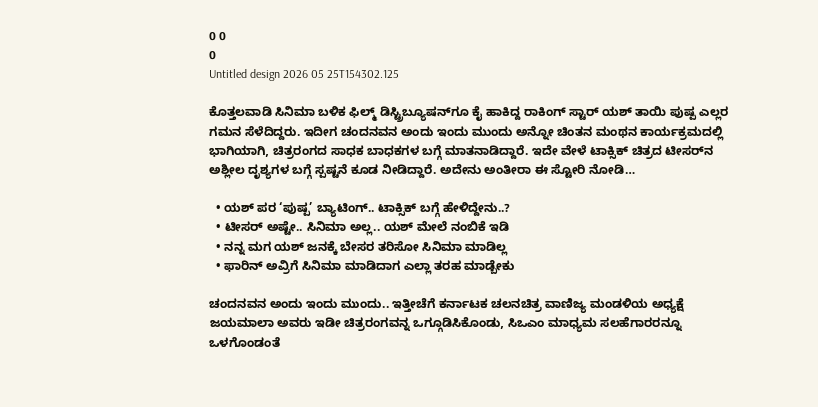0 0
0
Untitled design 2026 05 25T154302.125

ಕೊತ್ತಲವಾಡಿ ಸಿನಿಮಾ ಬಳಿಕ ಫಿಲ್ಮ್ ಡಿಸ್ಟ್ರಿಬ್ಯೂಷನ್‌ಗೂ ಕೈ ಹಾಕಿದ್ದ ರಾಕಿಂಗ್ ಸ್ಟಾರ್ ಯಶ್ ತಾಯಿ ಪುಷ್ಪ ಎಲ್ಲರ ಗಮನ ಸೆಳೆದಿದ್ದರು. ಇದೀಗ ಚಂದನವನ ಅಂದು ಇಂದು ಮುಂದು ಅನ್ನೋ ಚಿಂತನ ಮಂಥನ ಕಾರ್ಯಕ್ರಮದಲ್ಲಿ ಭಾಗಿಯಾಗಿ, ಚಿತ್ರರಂಗದ ಸಾಧಕ ಬಾಧಕಗಳ ಬಗ್ಗೆ ಮಾತನಾಡಿದ್ದಾರೆ. ಇದೇ ವೇಳೆ ಟಾಕ್ಸಿಕ್ ಚಿತ್ರದ ಟೀಸರ್‌ನ ಅಶ್ಲೀಲ ದೃಶ್ಯಗಳ ಬಗ್ಗೆ ಸ್ಪಷ್ಟನೆ ಕೂಡ ನೀಡಿದ್ದಾರೆ. ಅದೇನು ಅಂತೀರಾ ಈ ಸ್ಟೋರಿ ನೋಡಿ…

  • ಯಶ್ ಪರ ‘ಪುಷ್ಪ’ ಬ್ಯಾಟಿಂಗ್.. ಟಾಕ್ಸಿಕ್‌‌‌ ಬಗ್ಗೆ ಹೇಳಿದ್ದೇನು..?
  • ಟೀಸರ್ ಅಷ್ಟೇ.. ಸಿನಿಮಾ ಅಲ್ಲ.. ಯಶ್ ಮೇಲೆ ನಂಬಿಕೆ ಇಡಿ
  • ನನ್ನ ಮಗ ಯಶ್ ಜನಕ್ಕೆ ಬೇಸರ ತರಿಸೋ ಸಿನಿಮಾ ಮಾಡಿಲ್ಲ
  • ಫಾರಿನ್ ಅವ್ರಿಗೆ ಸಿನಿಮಾ ಮಾಡಿದಾಗ ಎಲ್ಲಾ ತರಹ ಮಾಡ್ಬೇಕು

ಚಂದನವನ ಅಂದು ಇಂದು ಮುಂದು.. ಇತ್ತೀಚೆಗೆ ಕರ್ನಾಟಕ ಚಲನಚಿತ್ರ ವಾಣಿಜ್ಯ ಮಂಡಳಿಯ ಅಧ್ಯಕ್ಷೆ ಜಯಮಾಲಾ ಅವರು ಇಡೀ ಚಿತ್ರರಂಗವನ್ನ ಒಗ್ಗೂಡಿಸಿಕೊಂಡು, ಸಿಒಎಂ ಮಾಧ್ಯಮ ಸಲಹೆಗಾರರನ್ನೂ ಒಳಗೊಂಡಂತೆ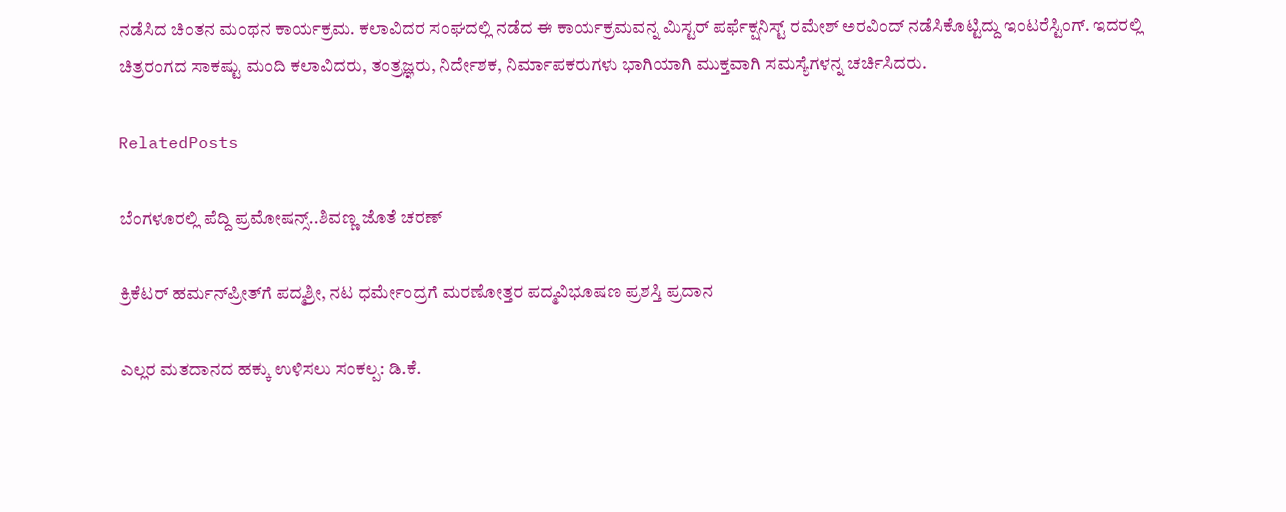ನಡೆಸಿದ ಚಿಂತನ ಮಂಥನ ಕಾರ್ಯಕ್ರಮ. ಕಲಾವಿದರ ಸಂಘದಲ್ಲಿ ನಡೆದ ಈ ಕಾರ್ಯಕ್ರಮವನ್ನ ಮಿಸ್ಟರ್ ಪರ್ಫೆಕ್ಷನಿಸ್ಟ್ ರಮೇಶ್ ಅರವಿಂದ್ ನಡೆಸಿಕೊಟ್ಟಿದ್ದು ಇಂಟರೆಸ್ಟಿಂಗ್. ಇದರಲ್ಲಿ ಚಿತ್ರರಂಗದ ಸಾಕಷ್ಟು ಮಂದಿ ಕಲಾವಿದರು, ತಂತ್ರಜ್ಞರು, ನಿರ್ದೇಶಕ, ನಿರ್ಮಾಪಕರುಗಳು ಭಾಗಿಯಾಗಿ ಮುಕ್ತವಾಗಿ ಸಮಸ್ಯೆಗಳನ್ನ ಚರ್ಚಿಸಿದರು.

RelatedPosts

ಬೆಂಗಳೂರಲ್ಲಿ ಪೆದ್ದಿ ಪ್ರಮೋಷನ್ಸ್..ಶಿವಣ್ಣ ಜೊತೆ ಚರಣ್

ಕ್ರಿಕೆಟರ್‌ ಹರ್ಮನ್‌ಪ್ರೀತ್‌ಗೆ ಪದ್ಮಶ್ರೀ, ನಟ ಧರ್ಮೇಂದ್ರಗೆ ಮರಣೋತ್ತರ ಪದ್ಮವಿಭೂಷಣ ಪ್ರಶಸ್ತಿ ಪ್ರದಾನ

ಎಲ್ಲರ ಮತದಾನದ ಹಕ್ಕು ಉಳಿಸಲು ಸಂಕಲ್ಪ: ಡಿ.ಕೆ.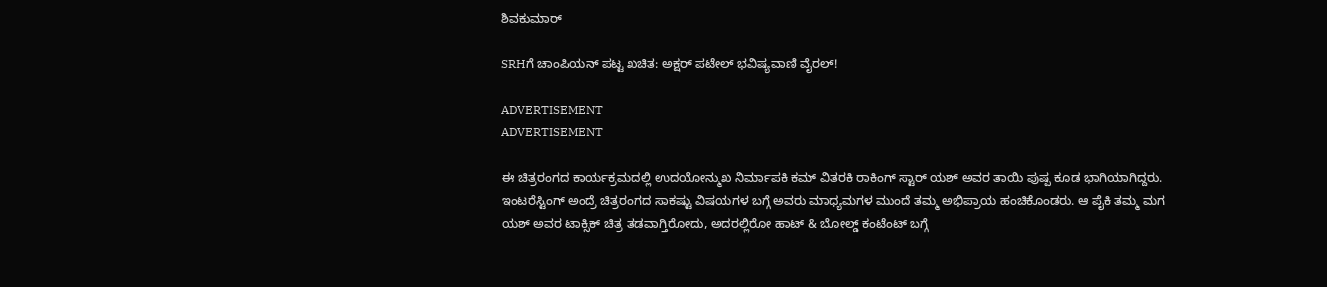ಶಿವಕುಮಾರ್

SRHಗೆ ಚಾಂಪಿಯನ್ ಪಟ್ಟ ಖಚಿತ: ಅಕ್ಷರ್ ಪಟೇಲ್ ಭವಿಷ್ಯವಾಣಿ ವೈರಲ್!

ADVERTISEMENT
ADVERTISEMENT

ಈ ಚಿತ್ರರಂಗದ ಕಾರ್ಯಕ್ರಮದಲ್ಲಿ ಉದಯೋನ್ಮುಖ ನಿರ್ಮಾಪಕಿ ಕಮ್ ವಿತರಕಿ ರಾಕಿಂಗ್ ಸ್ಟಾರ್ ಯಶ್ ಅವರ ತಾಯಿ ಪುಷ್ಪ ಕೂಡ ಭಾಗಿಯಾಗಿದ್ದರು. ಇಂಟರೆಸ್ಟಿಂಗ್ ಅಂದ್ರೆ ಚಿತ್ರರಂಗದ ಸಾಕಷ್ಟು ವಿಷಯಗಳ ಬಗ್ಗೆ ಅವರು ಮಾಧ್ಯಮಗಳ ಮುಂದೆ ತಮ್ಮ ಅಭಿಪ್ರಾಯ ಹಂಚಿಕೊಂಡರು. ಆ ಪೈಕಿ ತಮ್ಮ ಮಗ ಯಶ್ ಅವರ ಟಾಕ್ಸಿಕ್ ಚಿತ್ರ ತಡವಾಗ್ತಿರೋದು, ಅದರಲ್ಲಿರೋ ಹಾಟ್ & ಬೋಲ್ಡ್ ಕಂಟೆಂಟ್ ಬಗ್ಗೆ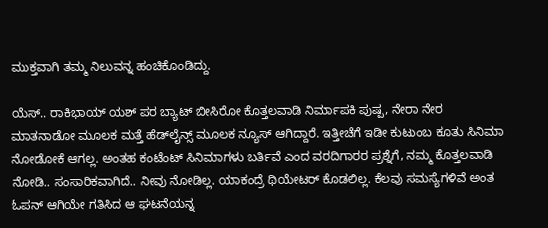ಮುಕ್ತವಾಗಿ ತಮ್ಮ ನಿಲುವನ್ನ ಹಂಚಿಕೊಂಡಿದ್ದು.

ಯೆಸ್.. ರಾಕಿಭಾಯ್ ಯಶ್ ಪರ ಬ್ಯಾಟ್ ಬೀಸಿರೋ ಕೊತ್ತಲವಾಡಿ ನಿರ್ಮಾಪಕಿ ಪುಷ್ಪ, ನೇರಾ ನೇರ ಮಾತನಾಡೋ ಮೂಲಕ ಮತ್ತೆ ಹೆಡ್‌‌ಲೈನ್ಸ್‌‌‌ ಮೂಲಕ ನ್ಯೂಸ್ ಆಗಿದ್ದಾರೆ. ಇತ್ತೀಚೆಗೆ ಇಡೀ ಕುಟುಂಬ ಕೂತು ಸಿನಿಮಾ ನೋಡೋಕೆ ಆಗಲ್ಲ. ಅಂತಹ ಕಂಟೆಂಟ್ ಸಿನಿಮಾಗಳು ಬರ್ತಿವೆ ಎಂದ ವರದಿಗಾರರ ಪ್ರಶ್ನೆಗೆ, ನಮ್ಮ ಕೊತ್ತಲವಾಡಿ ನೋಡಿ.. ಸಂಸಾರಿಕವಾಗಿದೆ.. ನೀವು ನೋಡಿಲ್ಲ. ಯಾಕಂದ್ರೆ ಥಿಯೇಟರ್ ಕೊಡಲಿಲ್ಲ. ಕೆಲವು ಸಮಸ್ಯೆಗಳಿವೆ ಅಂತ ಓಪನ್ ಆಗಿಯೇ ಗತಿಸಿದ ಆ ಘಟನೆಯನ್ನ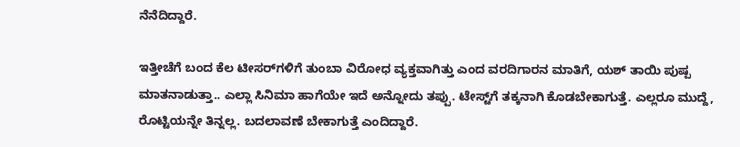ನೆನೆದಿದ್ದಾರೆ.

ಇತ್ತೀಚೆಗೆ ಬಂದ ಕೆಲ ಟೀಸರ್‌‌ಗಳಿಗೆ ತುಂಬಾ ವಿರೋಧ ವ್ಯಕ್ತವಾಗಿತ್ತು ಎಂದ ವರದಿಗಾರನ ಮಾತಿಗೆ, ಯಶ್ ತಾಯಿ ಪುಷ್ಪ ಮಾತನಾಡುತ್ತಾ.. ಎಲ್ಲಾ ಸಿನಿಮಾ ಹಾಗೆಯೇ ಇದೆ ಅನ್ನೋದು ತಪ್ಪು. ಟೇಸ್ಟ್‌ಗೆ ತಕ್ಕನಾಗಿ ಕೊಡಬೇಕಾಗುತ್ತೆ. ಎಲ್ಲರೂ ಮುದ್ದೆ, ರೊಟ್ಟಿಯನ್ನೇ ತಿನ್ನಲ್ಲ. ಬದಲಾವಣೆ ಬೇಕಾಗುತ್ತೆ ಎಂದಿದ್ದಾರೆ.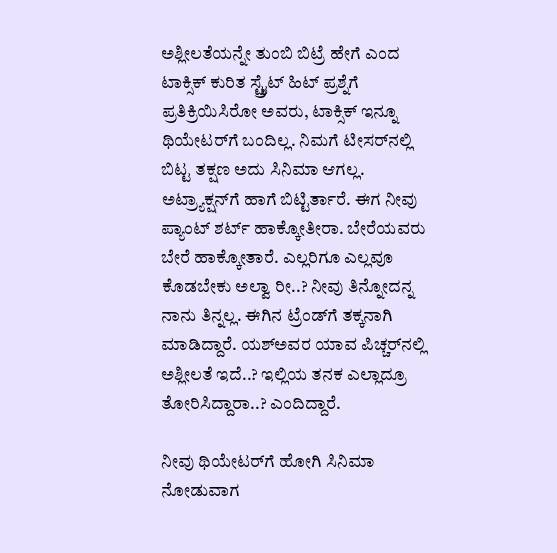ಅಶ್ಲೀಲತೆಯನ್ನೇ ತುಂಬಿ ಬಿಟ್ರೆ ಹೇಗೆ ಎಂದ ಟಾಕ್ಸಿಕ್ ಕುರಿತ ಸ್ಟ್ರೈಟ್ ಹಿಟ್ ಪ್ರಶ್ನೆಗೆ ಪ್ರತಿಕ್ರಿಯಿಸಿರೋ ಅವರು, ಟಾಕ್ಸಿಕ್ ಇನ್ನೂ ಥಿಯೇಟರ್‌ಗೆ ಬಂದಿಲ್ಲ. ನಿಮಗೆ ಟೀಸರ್‌ನಲ್ಲಿ ಬಿಟ್ಟ ತಕ್ಷಣ ಅದು ಸಿನಿಮಾ ಆಗಲ್ಲ. ಅಟ್ರ್ಯಾಕ್ಷನ್‌ಗೆ ಹಾಗೆ ಬಿಟ್ಟಿರ್ತಾರೆ. ಈಗ ನೀವು ಪ್ಯಾಂಟ್ ಶರ್ಟ್ ಹಾಕ್ಕೋತೀರಾ. ಬೇರೆಯವರು ಬೇರೆ ಹಾಕ್ಕೋತಾರೆ. ಎಲ್ಲರಿಗೂ ಎಲ್ಲವೂ ಕೊಡಬೇಕು ಅಲ್ವಾ ರೀ..? ನೀವು ತಿನ್ನೋದನ್ನ ನಾನು ತಿನ್ನಲ್ಲ. ಈಗಿನ ಟ್ರೆಂಡ್‌ಗೆ ತಕ್ಕನಾಗಿ ಮಾಡಿದ್ದಾರೆ. ಯಶ್‌ಅವರ ಯಾವ ಪಿಚ್ಚರ್‌‌ನಲ್ಲಿ ಅಶ್ಲೀಲತೆ ಇದೆ..? ಇಲ್ಲಿಯ ತನಕ ಎಲ್ಲಾದ್ರೂ ತೋರಿಸಿದ್ದಾರಾ..? ಎಂದಿದ್ದಾರೆ.

ನೀವು ಥಿಯೇಟರ್‌ಗೆ ಹೋಗಿ ಸಿನಿಮಾ ನೋಡುವಾಗ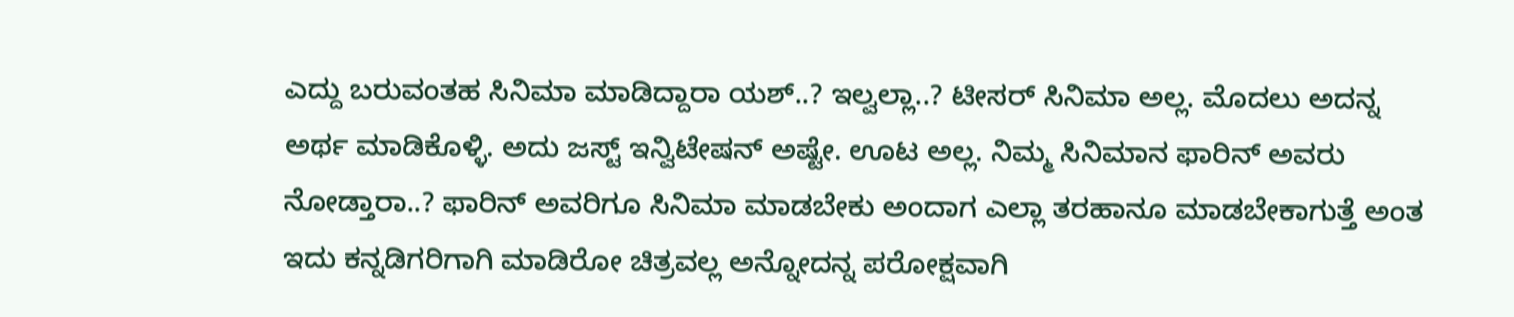ಎದ್ದು ಬರುವಂತಹ ಸಿನಿಮಾ ಮಾಡಿದ್ದಾರಾ ಯಶ್..? ಇಲ್ವಲ್ಲಾ..? ಟೀಸರ್ ಸಿನಿಮಾ ಅಲ್ಲ. ಮೊದಲು ಅದನ್ನ ಅರ್ಥ ಮಾಡಿಕೊಳ್ಳಿ. ಅದು ಜಸ್ಟ್ ಇನ್ವಿಟೇಷನ್ ಅಷ್ಟೇ. ಊಟ ಅಲ್ಲ. ನಿಮ್ಮ ಸಿನಿಮಾನ ಫಾರಿನ್ ಅವರು ನೋಡ್ತಾರಾ..? ಫಾರಿನ್ ಅವರಿಗೂ ಸಿನಿಮಾ ಮಾಡಬೇಕು ಅಂದಾಗ ಎಲ್ಲಾ ತರಹಾನೂ ಮಾಡಬೇಕಾಗುತ್ತೆ ಅಂತ ಇದು ಕನ್ನಡಿಗರಿಗಾಗಿ ಮಾಡಿರೋ ಚಿತ್ರವಲ್ಲ ಅನ್ನೋದನ್ನ ಪರೋಕ್ಷವಾಗಿ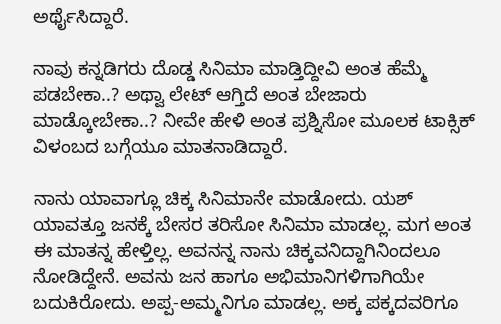ಅರ್ಥೈಸಿದ್ದಾರೆ.

ನಾವು ಕನ್ನಡಿಗರು ದೊಡ್ಡ ಸಿನಿಮಾ ಮಾಡ್ತಿದ್ದೀವಿ ಅಂತ ಹೆಮ್ಮೆ ಪಡಬೇಕಾ..? ಅಥ್ವಾ ಲೇಟ್ ಆಗ್ತಿದೆ ಅಂತ ಬೇಜಾರು ಮಾಡ್ಕೋಬೇಕಾ..? ನೀವೇ ಹೇಳಿ ಅಂತ ಪ್ರಶ್ನಿಸೋ ಮೂಲಕ ಟಾಕ್ಸಿಕ್ ವಿಳಂಬದ ಬಗ್ಗೆಯೂ ಮಾತನಾಡಿದ್ದಾರೆ.

ನಾನು ಯಾವಾಗ್ಲೂ ಚಿಕ್ಕ ಸಿನಿಮಾನೇ ಮಾಡೋದು. ಯಶ್ ಯಾವತ್ತೂ ಜನಕ್ಕೆ ಬೇಸರ ತರಿಸೋ ಸಿನಿಮಾ ಮಾಡಲ್ಲ. ಮಗ ಅಂತ ಈ ಮಾತನ್ನ ಹೇಳ್ತಿಲ್ಲ. ಅವನನ್ನ ನಾನು ಚಿಕ್ಕವನಿದ್ದಾಗಿನಿಂದಲೂ ನೋಡಿದ್ದೇನೆ. ಅವನು ಜನ ಹಾಗೂ ಅಭಿಮಾನಿಗಳಿಗಾಗಿಯೇ ಬದುಕಿರೋದು. ಅಪ್ಪ-ಅಮ್ಮನಿಗೂ ಮಾಡಲ್ಲ. ಅಕ್ಕ ಪಕ್ಕದವರಿಗೂ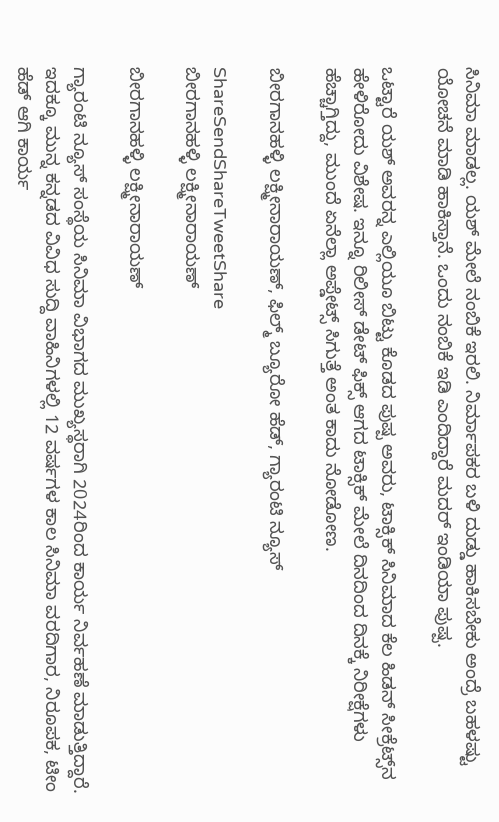ಸಿನಿಮಾ ಮಾಡಲ್ಲ. ಯಶ್ ಮೇಲೆ ನಂಬಿಕೆ ಇರಲಿ. ನಿರ್ಮಾಪಕರ ಬಳಿ ದುಡ್ಡು ಹಾಕಿಸಬೇಕು ಅಂದ್ರೆ ಬಹಳಷ್ಟು ಯೋಚನೆ ಮಾಡಿ ಹಾಕಿಸ್ತಾನೆ. ಒಂದು ನಂಬಿಕೆ ಇಡಿ ಎಂದಿದ್ದಾರೆ ಮದರ್ ಇಂಡಿಯಾ ಪುಷ್ಪ.

ಒಟ್ಟಾರೆ ಯಶ್ ಅವರನ್ನ ಎಲ್ಲಿಯೂ ಬಿಟ್ಟು ಕೊಡದ ಪುಷ್ಪ ಅವರು, ಟಾಕ್ಸಿಕ್ ಸಿನಿಮಾದ ಕೆಲ ಹಿಡನ್ ಸೀಕ್ರೆಟ್ಸ್‌‌ನ ಹೇಳಿರೋದು ವಿಶೇಷ. ಇನ್ನೂ ರಿಲೀಸ್ ಡೇಟ್ ಫಿಕ್ಸ್ ಆಗದ ಟಾಕ್ಸಿಕ್ ಮೇಲೆ ದಿನದಿಂದ ದಿನಕ್ಕೆ ನಿರೀಕ್ಷೆಗಳು ಹೆಚ್ಚಾಗ್ತಿದ್ದು, ಮುಂದೆ ಏನೆಲ್ಲಾ ಅಪ್ಡೇಟ್ಸ್ ಸಿಗುತ್ತೆ ಅಂತ ಕಾದು ನೋಡೋಣ.

ಬೀರಗಾನಹಳ್ಳಿ ಲಕ್ಷ್ಮೀನಾರಾಯಣ್, ಫಿಲ್ಮ್ ಬ್ಯೂರೋ ಹೆಡ್, ಗ್ಯಾರಂಟಿ ನ್ಯೂಸ್

ShareSendShareTweetShare
ಬೀರಗಾನಹಳ್ಳಿ ಲಕ್ಷ್ಮೀನಾರಾಯಣ್

ಬೀರಗಾನಹಳ್ಳಿ ಲಕ್ಷ್ಮೀನಾರಾಯಣ್

ಗ್ಯಾರಂಟಿ ನ್ಯೂಸ್ ಸಂಸ್ಥೆಯ ಸಿನಿಮಾ ವಿಭಾಗದ ಮುಖ್ಯಸ್ಥರಾಗಿ 2024ರಿಂದ ಕಾರ್ಯ ನಿರ್ವಹಣೆ ಮಾಡುತ್ತಿದ್ದಾರೆ. ಇದಕ್ಕೂ ಮುನ್ನ ಕನ್ನಡದ ವಿವಿಧ ಸುದ್ದಿ ವಾಹಿನಿಗಳಲ್ಲಿ 12 ವರ್ಷಗಳ ಕಾಲ ಸಿನಿಮಾ ವರದಿಗಾರ, ನಿರೂಪಕ, ಟೀಂ ಹೆಡ್ ಆಗಿ ಕಾರ್ಯ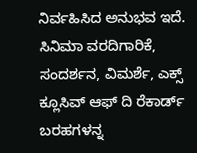ನಿರ್ವಹಿಸಿದ ಅನುಭವ ಇದೆ. ಸಿನಿಮಾ ವರದಿಗಾರಿಕೆ, ಸಂದರ್ಶನ, ವಿಮರ್ಶೆ, ಎಕ್ಸ್ ಕ್ಲೂಸಿವ್ ಆಫ್ ದಿ ರೆಕಾರ್ಡ್ ಬರಹಗಳನ್ನ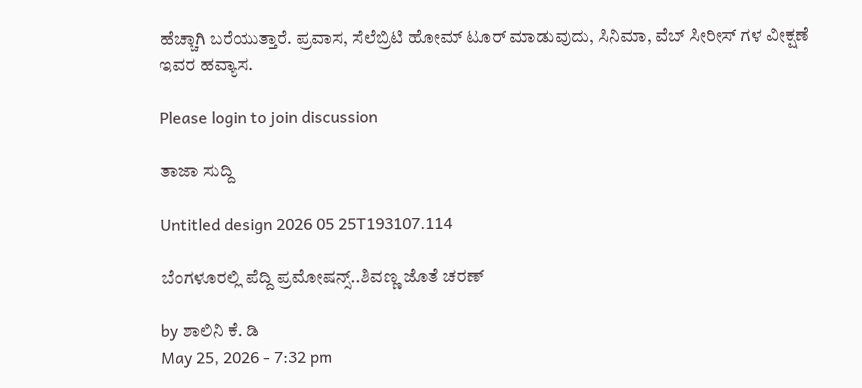ಹೆಚ್ಚಾಗಿ ಬರೆಯುತ್ತಾರೆ. ಪ್ರವಾಸ, ಸೆಲೆಬ್ರಿಟಿ ಹೋಮ್ ಟೂರ್ ಮಾಡುವುದು, ಸಿನಿಮಾ, ವೆಬ್ ಸೀರೀಸ್ ಗಳ ವೀಕ್ಷಣೆ ಇವರ ಹವ್ಯಾಸ.

Please login to join discussion

ತಾಜಾ ಸುದ್ದಿ

Untitled design 2026 05 25T193107.114

ಬೆಂಗಳೂರಲ್ಲಿ ಪೆದ್ದಿ ಪ್ರಮೋಷನ್ಸ್..ಶಿವಣ್ಣ ಜೊತೆ ಚರಣ್

by ಶಾಲಿನಿ ಕೆ. ಡಿ
May 25, 2026 - 7:32 pm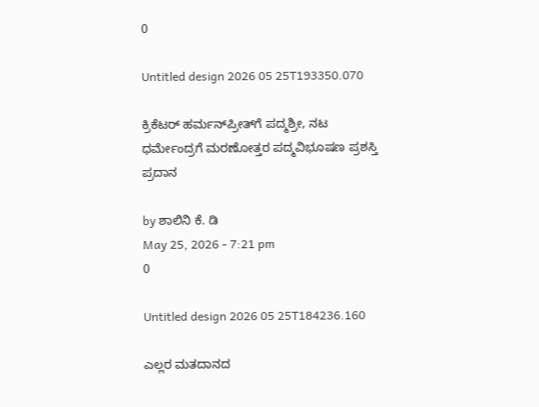0

Untitled design 2026 05 25T193350.070

ಕ್ರಿಕೆಟರ್‌ ಹರ್ಮನ್‌ಪ್ರೀತ್‌ಗೆ ಪದ್ಮಶ್ರೀ, ನಟ ಧರ್ಮೇಂದ್ರಗೆ ಮರಣೋತ್ತರ ಪದ್ಮವಿಭೂಷಣ ಪ್ರಶಸ್ತಿ ಪ್ರದಾನ

by ಶಾಲಿನಿ ಕೆ. ಡಿ
May 25, 2026 - 7:21 pm
0

Untitled design 2026 05 25T184236.160

ಎಲ್ಲರ ಮತದಾನದ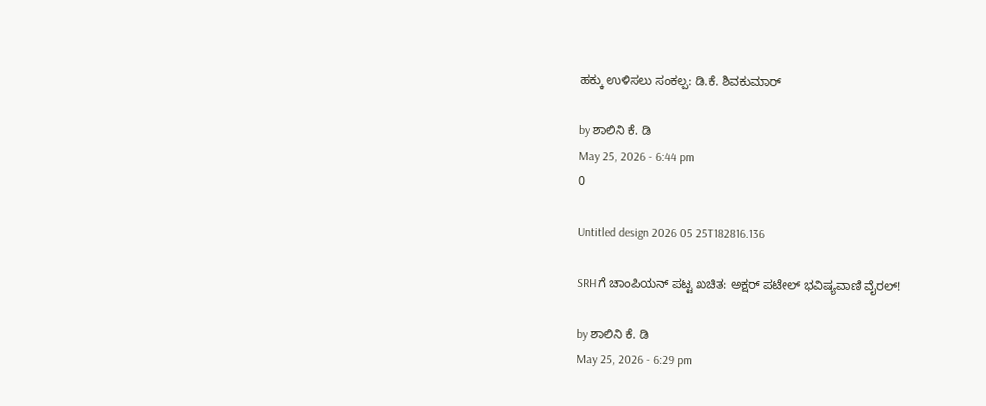ಹಕ್ಕು ಉಳಿಸಲು ಸಂಕಲ್ಪ: ಡಿ.ಕೆ. ಶಿವಕುಮಾರ್

by ಶಾಲಿನಿ ಕೆ. ಡಿ
May 25, 2026 - 6:44 pm
0

Untitled design 2026 05 25T182816.136

SRHಗೆ ಚಾಂಪಿಯನ್ ಪಟ್ಟ ಖಚಿತ: ಅಕ್ಷರ್ ಪಟೇಲ್ ಭವಿಷ್ಯವಾಣಿ ವೈರಲ್!

by ಶಾಲಿನಿ ಕೆ. ಡಿ
May 25, 2026 - 6:29 pm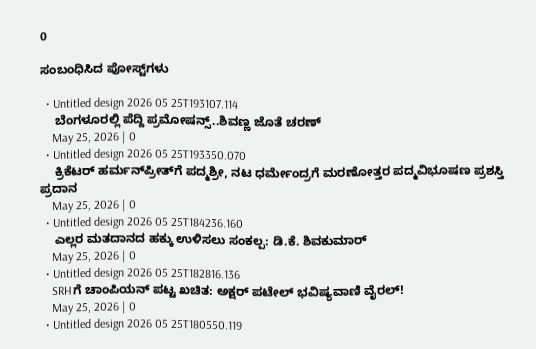0

ಸಂಬಂಧಿಸಿದ ಪೋಸ್ಟ್‌ಗಳು

  • Untitled design 2026 05 25T193107.114
    ಬೆಂಗಳೂರಲ್ಲಿ ಪೆದ್ದಿ ಪ್ರಮೋಷನ್ಸ್..ಶಿವಣ್ಣ ಜೊತೆ ಚರಣ್
    May 25, 2026 | 0
  • Untitled design 2026 05 25T193350.070
    ಕ್ರಿಕೆಟರ್‌ ಹರ್ಮನ್‌ಪ್ರೀತ್‌ಗೆ ಪದ್ಮಶ್ರೀ, ನಟ ಧರ್ಮೇಂದ್ರಗೆ ಮರಣೋತ್ತರ ಪದ್ಮವಿಭೂಷಣ ಪ್ರಶಸ್ತಿ ಪ್ರದಾನ
    May 25, 2026 | 0
  • Untitled design 2026 05 25T184236.160
    ಎಲ್ಲರ ಮತದಾನದ ಹಕ್ಕು ಉಳಿಸಲು ಸಂಕಲ್ಪ: ಡಿ.ಕೆ. ಶಿವಕುಮಾರ್
    May 25, 2026 | 0
  • Untitled design 2026 05 25T182816.136
    SRHಗೆ ಚಾಂಪಿಯನ್ ಪಟ್ಟ ಖಚಿತ: ಅಕ್ಷರ್ ಪಟೇಲ್ ಭವಿಷ್ಯವಾಣಿ ವೈರಲ್!
    May 25, 2026 | 0
  • Untitled design 2026 05 25T180550.119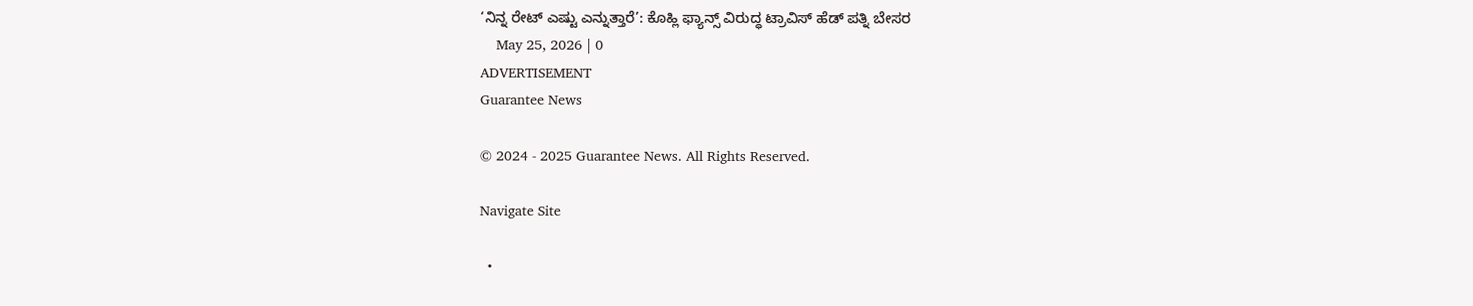‘ನಿನ್ನ ರೇಟ್ ಎಷ್ಟು ಎನ್ನುತ್ತಾರೆ’: ಕೊಹ್ಲಿ ಫ್ಯಾನ್ಸ್‌‌ ವಿರುದ್ಧ ಟ್ರಾವಿಸ್ ಹೆಡ್ ಪತ್ನಿ ಬೇಸರ
    May 25, 2026 | 0
ADVERTISEMENT
Guarantee News

© 2024 - 2025 Guarantee News. All Rights Reserved.

Navigate Site

  •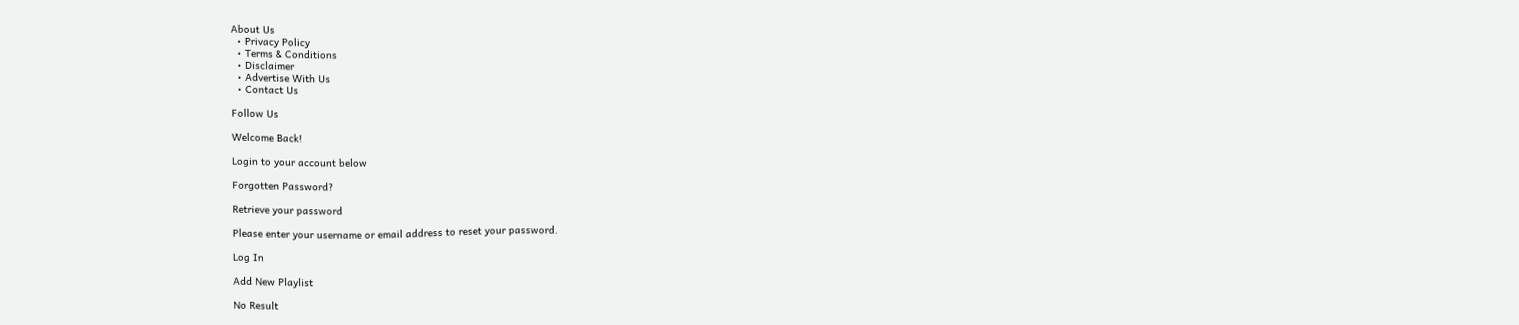About Us
  • Privacy Policy
  • Terms & Conditions
  • Disclaimer
  • Advertise With Us
  • Contact Us

Follow Us

Welcome Back!

Login to your account below

Forgotten Password?

Retrieve your password

Please enter your username or email address to reset your password.

Log In

Add New Playlist

No Result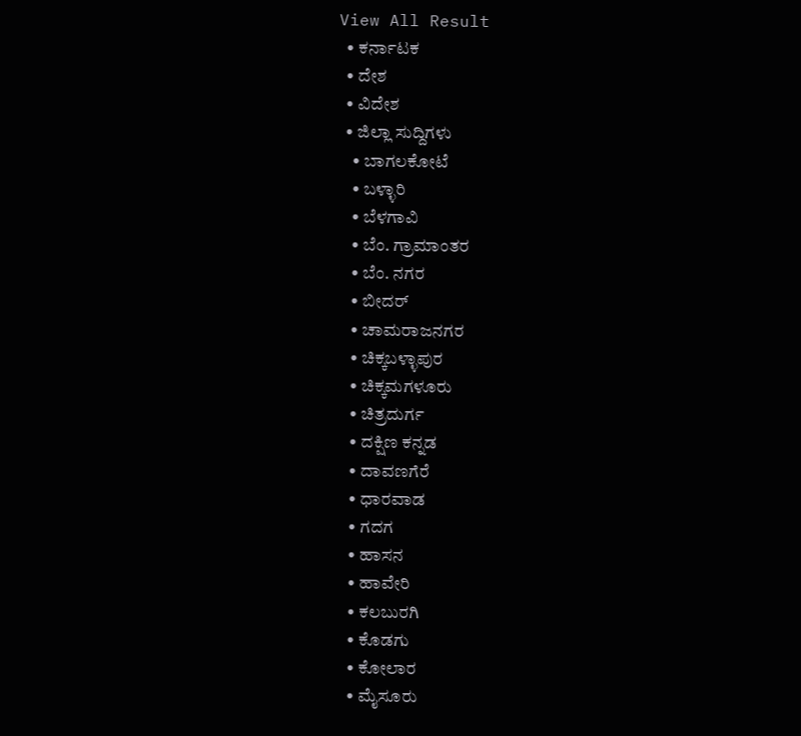View All Result
  • ಕರ್ನಾಟಕ
  • ದೇಶ
  • ವಿದೇಶ
  • ಜಿಲ್ಲಾ ಸುದ್ದಿಗಳು
    • ಬಾಗಲಕೋಟೆ
    • ಬಳ್ಳಾರಿ
    • ಬೆಳಗಾವಿ
    • ಬೆಂ. ಗ್ರಾಮಾಂತರ
    • ಬೆಂ. ನಗರ
    • ಬೀದರ್
    • ಚಾಮರಾಜನಗರ
    • ಚಿಕ್ಕಬಳ್ಳಾಪುರ
    • ಚಿಕ್ಕಮಗಳೂರು
    • ಚಿತ್ರದುರ್ಗ
    • ದಕ್ಷಿಣ ಕನ್ನಡ
    • ದಾವಣಗೆರೆ
    • ಧಾರವಾಡ
    • ಗದಗ
    • ಹಾಸನ
    • ಹಾವೇರಿ
    • ಕಲಬುರಗಿ
    • ಕೊಡಗು
    • ಕೋಲಾರ
    • ಮೈಸೂರು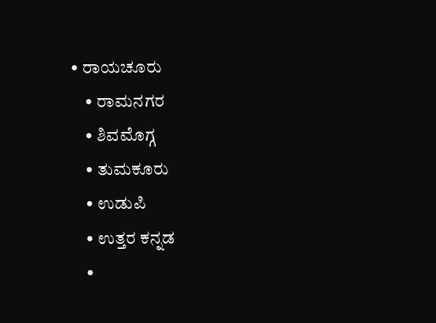• ರಾಯಚೂರು
    • ರಾಮನಗರ
    • ಶಿವಮೊಗ್ಗ
    • ತುಮಕೂರು
    • ಉಡುಪಿ
    • ಉತ್ತರ ಕನ್ನಡ
    •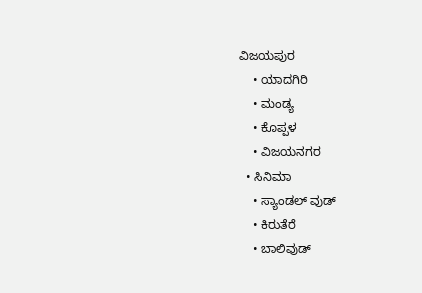ವಿಜಯಪುರ
    • ಯಾದಗಿರಿ
    • ಮಂಡ್ಯ
    • ಕೊಪ್ಪಳ
    • ವಿಜಯನಗರ
  • ಸಿನಿಮಾ
    • ಸ್ಯಾಂಡಲ್ ವುಡ್
    • ಕಿರುತೆರೆ
    • ಬಾಲಿವುಡ್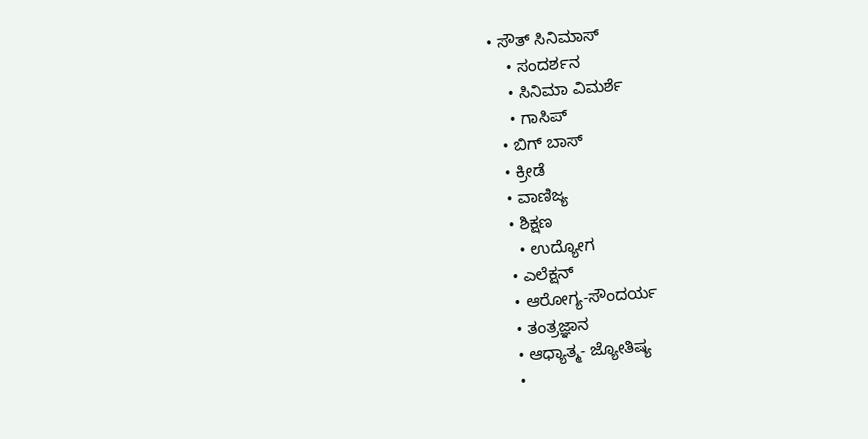• ಸೌತ್ ಸಿನಿಮಾಸ್
    • ಸಂದರ್ಶನ
    • ಸಿನಿಮಾ ವಿಮರ್ಶೆ
    • ಗಾಸಿಪ್
  • ಬಿಗ್ ಬಾಸ್
  • ಕ್ರೀಡೆ
  • ವಾಣಿಜ್ಯ
  • ಶಿಕ್ಷಣ
    • ಉದ್ಯೋಗ
  • ಎಲೆಕ್ಷನ್
  • ಆರೋಗ್ಯ-ಸೌಂದರ್ಯ
  • ತಂತ್ರಜ್ಞಾನ
  • ಆಧ್ಯಾತ್ಮ- ಜ್ಯೋತಿಷ್ಯ
  •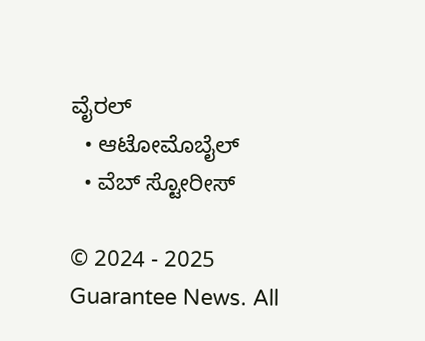ವೈರಲ್
  • ಆಟೋಮೊಬೈಲ್
  • ವೆಬ್ ಸ್ಟೋರೀಸ್

© 2024 - 2025 Guarantee News. All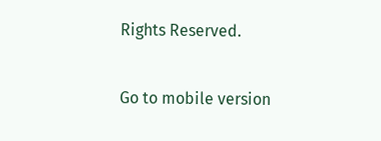Rights Reserved.

Go to mobile version